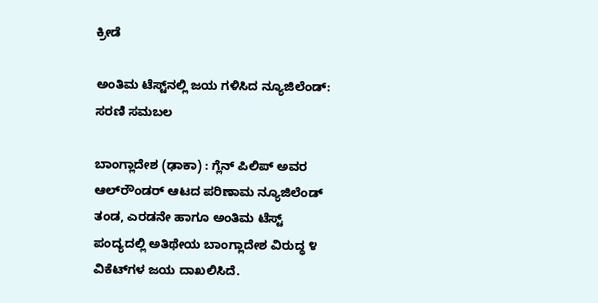ಕ್ರೀಡೆ

ಅಂತಿಮ ಟೆಸ್ಟ್‌ನಲ್ಲಿ ಜಯ ಗಳಿಸಿದ ನ್ಯೂಜಿಲೆಂಡ್: ಸರಣಿ ಸಮಬಲ

ಬಾಂಗ್ಲಾದೇಶ (ಢಾಕಾ) : ಗ್ಲೆನ್‌ ಪಿಲಿಪ್‌ ಅವರ ಆಲ್‌ರೌಂಡರ್‌ ಆಟದ ಪರಿಣಾಮ ನ್ಯೂಜಿಲೆಂಡ್‌ ತಂಡ, ಎರಡನೇ ಹಾಗೂ ಅಂತಿಮ ಟೆಸ್ಟ್‌ ಪಂದ್ಯದಲ್ಲಿ ಅತಿಥೇಯ ಬಾಂಗ್ಲಾದೇಶ ವಿರುದ್ಧ ೪ ವಿಕೆಟ್‌ಗಳ ಜಯ ದಾಖಲಿಸಿದೆ.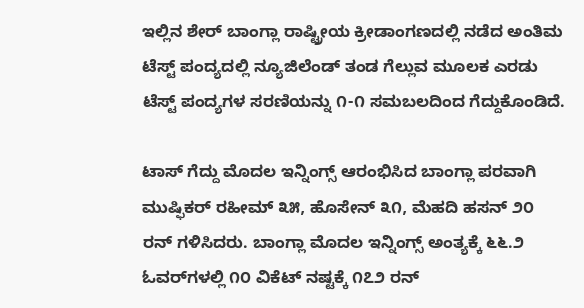ಇಲ್ಲಿನ ಶೇರ್‌ ಬಾಂಗ್ಲಾ ರಾಷ್ಟ್ರೀಯ ಕ್ರೀಡಾಂಗಣದಲ್ಲಿ ನಡೆದ ಅಂತಿಮ ಟೆಸ್ಟ್‌ ಪಂದ್ಯದಲ್ಲಿ ನ್ಯೂಜಿಲೆಂಡ್‌ ತಂಡ ಗೆಲ್ಲುವ ಮೂಲಕ ಎರಡು ಟೆಸ್ಟ್‌ ಪಂದ್ಯಗಳ ಸರಣಿಯನ್ನು ೧-೧ ಸಮಬಲದಿಂದ ಗೆದ್ದುಕೊಂಡಿದೆ.

ಟಾಸ್‌ ಗೆದ್ದು ಮೊದಲ ಇನ್ನಿಂಗ್ಸ್‌ ಆರಂಭಿಸಿದ ಬಾಂಗ್ಲಾ ಪರವಾಗಿ ಮುಷ್ಫಿಕರ್‌ ರಹೀಮ್‌ ೩೫, ಹೊಸೇನ್‌ ೩೧, ಮೆಹದಿ ಹಸನ್‌ ೨೦ ರನ್‌ ಗಳಿಸಿದರು. ಬಾಂಗ್ಲಾ ಮೊದಲ ಇನ್ನಿಂಗ್ಸ್‌ ಅಂತ್ಯಕ್ಕೆ ೬೬.೨ ಓವರ್‌ಗಳಲ್ಲಿ ೧೦ ವಿಕೆಟ್‌ ನಷ್ಟಕ್ಕೆ ೧೭೨ ರನ್‌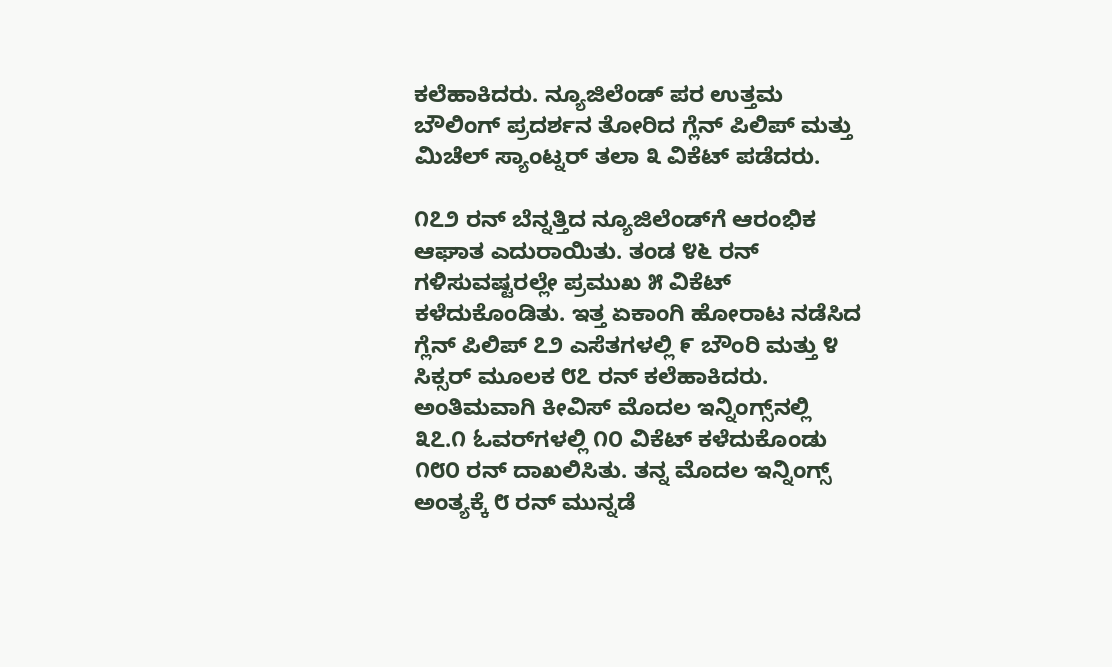ಕಲೆಹಾಕಿದರು. ನ್ಯೂಜಿಲೆಂಡ್‌ ಪರ ಉತ್ತಮ ಬೌಲಿಂಗ್‌ ಪ್ರದರ್ಶನ ತೋರಿದ ಗ್ಲೆನ್‌ ಪಿಲಿಪ್‌ ಮತ್ತು ಮಿಚೆಲ್‌ ಸ್ಯಾಂಟ್ನರ್‌ ತಲಾ ೩ ವಿಕೆಟ್‌ ಪಡೆದರು.

೧೭೨ ರನ್‌ ಬೆನ್ನತ್ತಿದ ನ್ಯೂಜಿಲೆಂಡ್‌ಗೆ ಆರಂಭಿಕ ಆಘಾತ ಎದುರಾಯಿತು. ತಂಡ ೪೬ ರನ್‌ ಗಳಿಸುವಷ್ಟರಲ್ಲೇ ಪ್ರಮುಖ ೫ ವಿಕೆಟ್‌ ಕಳೆದುಕೊಂಡಿತು. ಇತ್ತ ಏಕಾಂಗಿ ಹೋರಾಟ ನಡೆಸಿದ ಗ್ಲೆನ್‌ ಪಿಲಿಪ್‌ ೭೨ ಎಸೆತಗಳಲ್ಲಿ ೯ ಬೌಂರಿ ಮತ್ತು ೪ ಸಿಕ್ಸರ್‌ ಮೂಲಕ ೮೭ ರನ್‌ ಕಲೆಹಾಕಿದರು. ಅಂತಿಮವಾಗಿ ಕೀವಿಸ್‌ ಮೊದಲ ಇನ್ನಿಂಗ್ಸ್‌ನಲ್ಲಿ ೩೭.೧ ಓವರ್‌ಗಳಲ್ಲಿ ೧೦ ವಿಕೆಟ್‌ ಕಳೆದುಕೊಂಡು ೧೮೦ ರನ್‌ ದಾಖಲಿಸಿತು. ತನ್ನ ಮೊದಲ ಇನ್ನಿಂಗ್ಸ್‌ ಅಂತ್ಯಕ್ಕೆ ೮ ರನ್‌ ಮುನ್ನಡೆ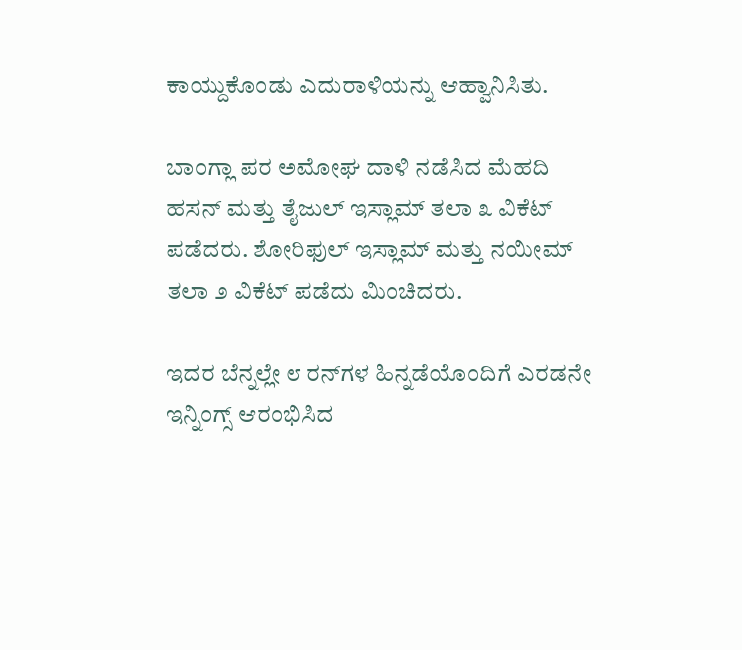ಕಾಯ್ದುಕೊಂಡು ಎದುರಾಳಿಯನ್ನು ಆಹ್ವಾನಿಸಿತು.

ಬಾಂಗ್ಲಾ ಪರ ಅಮೋಘ ದಾಳಿ ನಡೆಸಿದ ಮೆಹದಿ ಹಸನ್‌ ಮತ್ತು ತೈಜುಲ್‌ ಇಸ್ಲಾಮ್‌ ತಲಾ ೩ ವಿಕೆಟ್‌ ಪಡೆದರು. ಶೋರಿಫುಲ್‌ ಇಸ್ಲಾಮ್‌ ಮತ್ತು ನಯೀಮ್‌ ತಲಾ ೨ ವಿಕೆಟ್‌ ಪಡೆದು ಮಿಂಚಿದರು.

ಇದರ ಬೆನ್ನಲ್ಲೇ ೮ ರನ್‌ಗಳ ಹಿನ್ನಡೆಯೊಂದಿಗೆ ಎರಡನೇ ಇನ್ನಿಂಗ್ಸ್‌ ಆರಂಭಿಸಿದ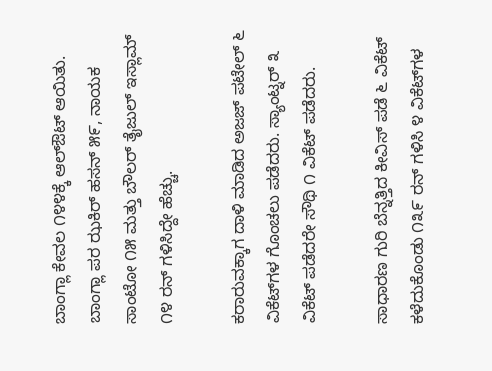ಬಾಂಗ್ಲಾ ಕೇವಲ ೧೪೪ಕ್ಕೆ ಆಲ್‌ಔಟ್‌ ಆಯಿತು. ಬಾಂಗ್ಲಾ ಪರ ಝಕಿರ್‌ ಹಸನ್‌ ೫೯, ನಾಯಕ ಸಾಂಟೋ ೧೫ ಮತ್ತು ಬೌಲರ್‌ ತೈಜುಲ್‌ ಇಸ್ಲಾಮ್‌ ೧೪ ರನ್‌ ಗಳಿಸಿದ್ದೇ ಹೆಚ್ಚು.

ಕರಾರುವಕ್ಕಾಗ ದಾಳಿ ಮಾಡಿದ ಅಜಜ್‌ ಪಟೇಲ್‌ ೬ ವಿಕೆಟ್‌ಗಳ ಗೊಂಚಲು ಪಡೆದರು. ಸ್ಯಾಂಟ್ನರ್‌ ೩ ವಿಕೆಟ್‌ ಪಡೆದರೇ ಸೌಥಿ ೧ ವಿಕೆಟ್‌ ಪಡೆದರು.

ಸಾಧಾರಣ ಗುರಿ ಬೆನ್ನತ್ತಿದ ಕೀವಿಸ್‌ ಪಡೆ ೬ ವಿಕೆಟ್‌ ಕಳೆದುಕೊಂಡು ೧೩೯ ರನ್‌ ಗಳಿಸಿ ೪ ವಿಕೆಟ್‌ಗಳ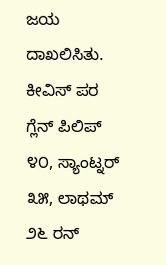ಜಯ ದಾಖಲಿಸಿತು. ಕೀವಿಸ್‌ ಪರ ಗ್ಲೆನ್‌ ಪಿಲಿಪ್‌ ೪೦, ಸ್ಯಾಂಟ್ನರ್‌ ೩೫, ಲಾಥಮ್‌ ೨೬ ರನ್‌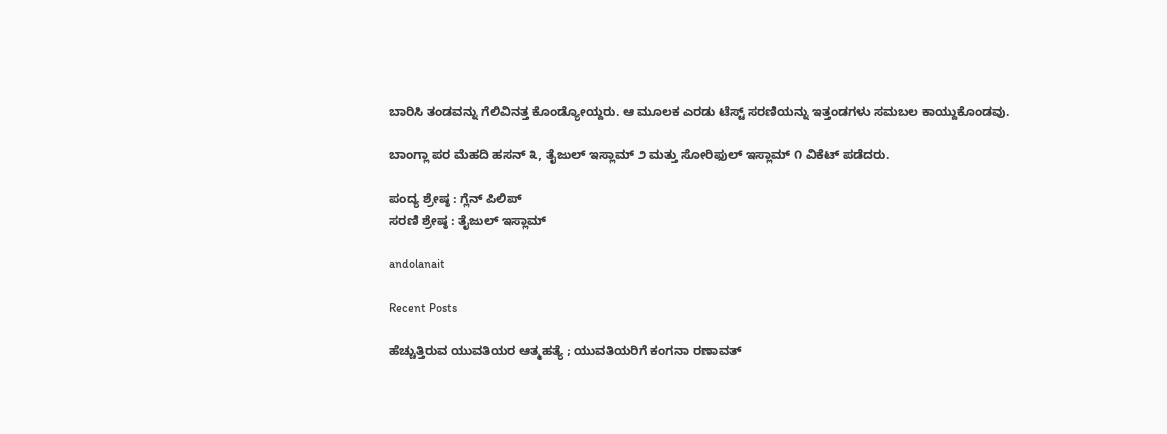ಬಾರಿಸಿ ತಂಡವನ್ನು ಗೆಲಿವಿನತ್ತ ಕೊಂಡ್ಯೋಯ್ದರು. ಆ ಮೂಲಕ ಎರಡು ಟೆಸ್ಟ್‌ ಸರಣಿಯನ್ನು ಇತ್ತಂಡಗಳು ಸಮಬಲ ಕಾಯ್ದುಕೊಂಡವು.

ಬಾಂಗ್ಲಾ ಪರ ಮೆಹದಿ ಹಸನ್‌ ೩, ತೈಜುಲ್‌ ಇಸ್ಲಾಮ್‌ ೨ ಮತ್ತು ಸೋರಿಫುಲ್‌ ಇಸ್ಲಾಮ್‌ ೧ ವಿಕೆಟ್‌ ಪಡೆದರು.

ಪಂದ್ಯ ಶ್ರೇಷ್ಠ : ಗ್ಲೆನ್‌ ಪಿಲಿಪ್‌
ಸರಣಿ ಶ್ರೇಷ್ಠ : ತೈಜುಲ್‌ ಇಸ್ಲಾಮ್‌

andolanait

Recent Posts

ಹೆಚ್ಚುತ್ತಿರುವ ಯುವತಿಯರ ಆತ್ಮಹತ್ಯೆ ; ಯುವತಿಯರಿಗೆ ಕಂಗನಾ ರಣಾವತ್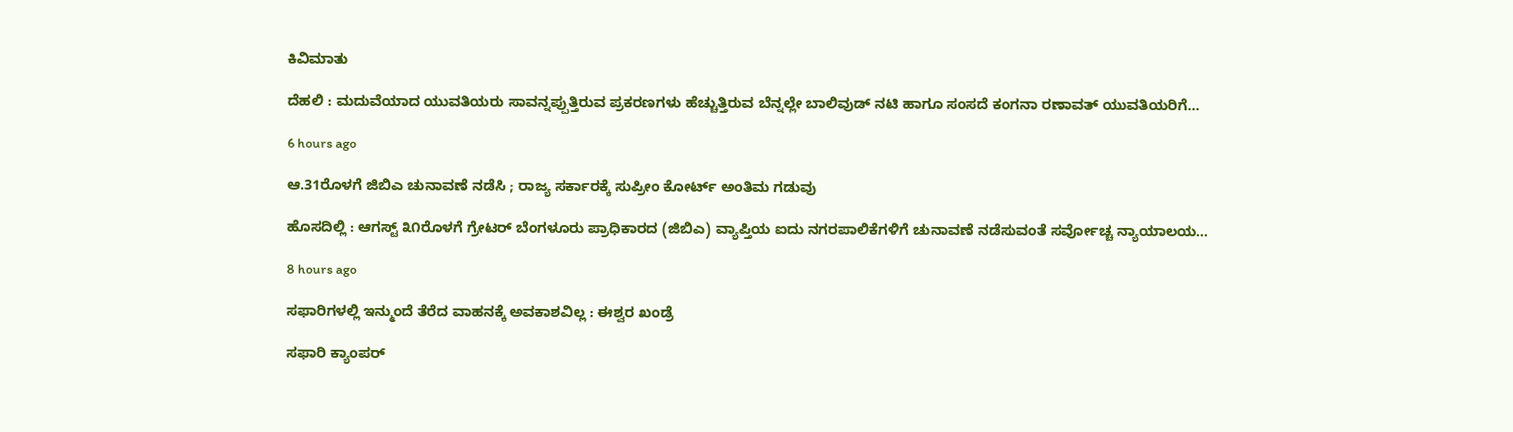ಕಿವಿಮಾತು

ದೆಹಲಿ : ಮದುವೆಯಾದ ಯುವತಿಯರು ಸಾವನ್ನಪ್ಪುತ್ತಿರುವ ಪ್ರಕರಣಗಳು ಹೆಚ್ಚುತ್ತಿರುವ ಬೆನ್ನಲ್ಲೇ ಬಾಲಿವುಡ್ ನಟಿ ಹಾಗೂ ಸಂಸದೆ ಕಂಗನಾ ರಣಾವತ್ ಯುವತಿಯರಿಗೆ…

6 hours ago

ಆ.31ರೊಳಗೆ ಜಿಬಿಎ ಚುನಾವಣೆ ನಡೆಸಿ ; ರಾಜ್ಯ ಸರ್ಕಾರಕ್ಕೆ ಸುಪ್ರೀಂ ಕೋರ್ಟ್ ಅಂತಿಮ ಗಡುವು

ಹೊಸದಿಲ್ಲಿ : ಆಗಸ್ಟ್ ೩೧ರೊಳಗೆ ಗ್ರೇಟರ್ ಬೆಂಗಳೂರು ಪ್ರಾಧಿಕಾರದ (ಜಿಬಿಎ) ವ್ಯಾಪ್ತಿಯ ಐದು ನಗರಪಾಲಿಕೆಗಳಿಗೆ ಚುನಾವಣೆ ನಡೆಸುವಂತೆ ಸರ್ವೋಚ್ಚ ನ್ಯಾಯಾಲಯ…

8 hours ago

ಸಫಾರಿಗಳಲ್ಲಿ ಇನ್ಮುಂದೆ ತೆರೆದ ವಾಹನಕ್ಕೆ ಅವಕಾಶವಿಲ್ಲ : ಈಶ್ವರ ಖಂಡ್ರೆ

ಸಫಾರಿ ಕ್ಯಾಂಪರ್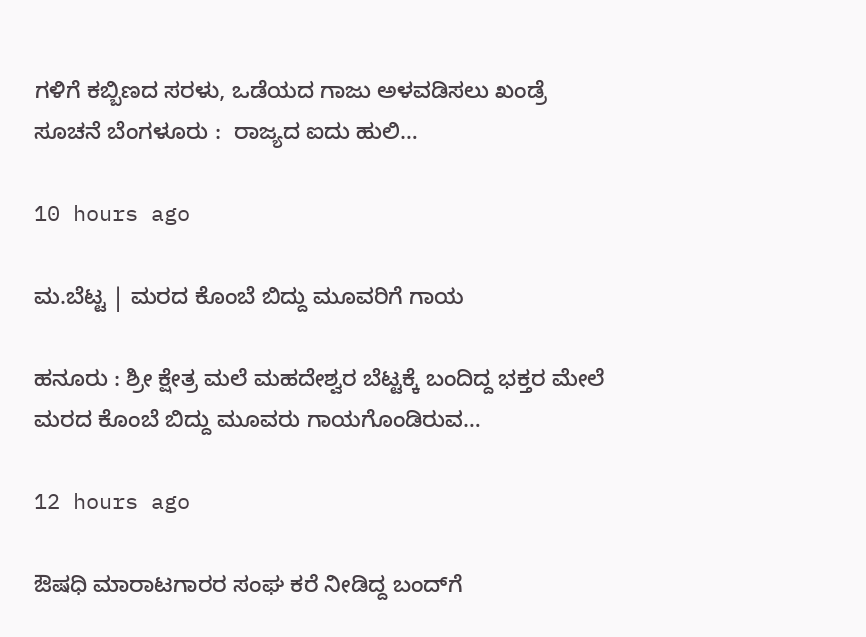ಗಳಿಗೆ ಕಬ್ಬಿಣದ ಸರಳು, ಒಡೆಯದ ಗಾಜು ಅಳವಡಿಸಲು ಖಂಡ್ರೆ ಸೂಚನೆ ಬೆಂಗಳೂರು :  ರಾಜ್ಯದ ಐದು ಹುಲಿ…

10 hours ago

ಮ.ಬೆಟ್ಟ | ಮರದ ಕೊಂಬೆ ಬಿದ್ದು ಮೂವರಿಗೆ ಗಾಯ

ಹನೂರು : ಶ್ರೀ ಕ್ಷೇತ್ರ ಮಲೆ ಮಹದೇಶ್ವರ ಬೆಟ್ಟಕ್ಕೆ ಬಂದಿದ್ದ ಭಕ್ತರ ಮೇಲೆ ಮರದ ಕೊಂಬೆ ಬಿದ್ದು ಮೂವರು ಗಾಯಗೊಂಡಿರುವ…

12 hours ago

ಔಷಧಿ ಮಾರಾಟಗಾರರ ಸಂಘ ಕರೆ ನೀಡಿದ್ದ ಬಂದ್‍ಗೆ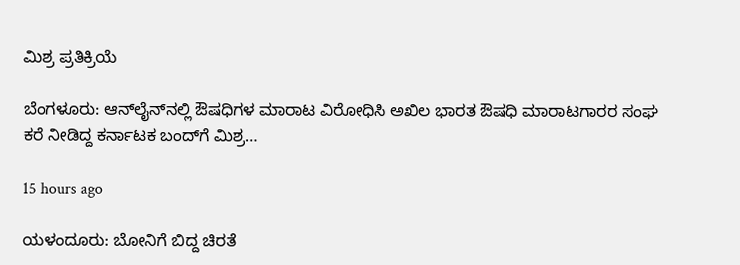ಮಿಶ್ರ ಪ್ರತಿಕ್ರಿಯೆ

ಬೆಂಗಳೂರು: ಆನ್‍ಲೈನ್‍ನಲ್ಲಿ ಔಷಧಿಗಳ ಮಾರಾಟ ವಿರೋಧಿಸಿ ಅಖಿಲ ಭಾರತ ಔಷಧಿ ಮಾರಾಟಗಾರರ ಸಂಘ ಕರೆ ನೀಡಿದ್ದ ಕರ್ನಾಟಕ ಬಂದ್‍ಗೆ ಮಿಶ್ರ…

15 hours ago

ಯಳಂದೂರು: ಬೋನಿಗೆ ಬಿದ್ದ ಚಿರತೆ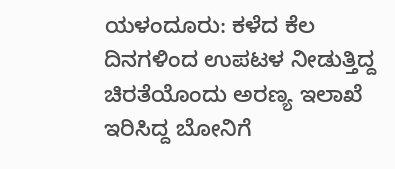ಯಳಂದೂರು: ಕಳೆದ ಕೆಲ ದಿನಗಳಿಂದ ಉಪಟಳ ನೀಡುತ್ತಿದ್ದ ಚಿರತೆಯೊಂದು ಅರಣ್ಯ ಇಲಾಖೆ ಇರಿಸಿದ್ದ ಬೋನಿಗೆ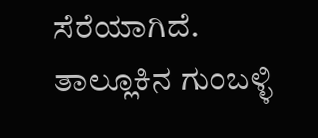ಸೆರೆಯಾಗಿದೆ. ತಾಲ್ಲೂಕಿನ ಗುಂಬಳ್ಳಿ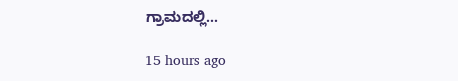ಗ್ರಾಮದಲ್ಲಿ…

15 hours ago